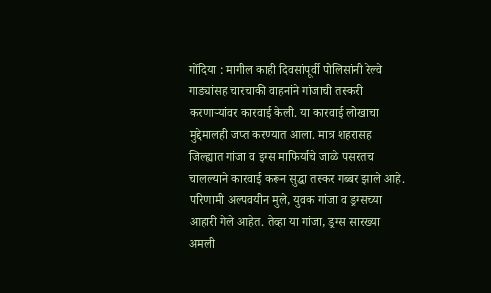गोंदिया : मागील काही दिवसांपूर्वी पोलिसांनी रेल्वे गाड्यांसह चारचाकी वाहनांने गांजाची तस्करी करणाऱ्यांवर कारवाई केली. या कारवाई लोखाचा मुद्देमालही जप्त करण्यात आला. मात्र शहरासह जिल्ह्यात गांजा व इग्स माफिर्याचे जाळे पसरतच चालल्याने कारवाई करून सुद्धा तस्कर गब्बर झाले आहे. परिणामी अल्पवयीन मुले, युवक गांजा व ड्रग्सच्या आहारी गेले आहेत. तेव्हा या गांजा, ड्रग्स सारख्या अमली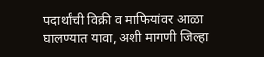पदार्थांची विक्री व माफियांवर आळा घालण्यात यावा, अशी मागणी जिल्हा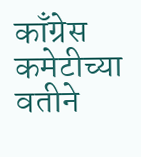काँग्रेस कमेटीच्या वतीने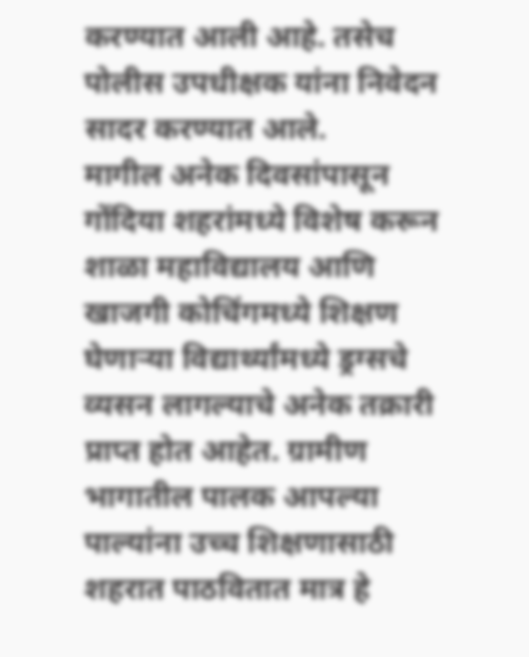करण्यात आली आहे. तसेच पोलीस उपधीक्षक यांना निवेदन सादर करण्यात आले.
मागील अनेक दिवसांपासून गोंदिया शहरांमध्ये विशेष करून शाळा महाविद्यालय आणि खाजगी कोचिंगमध्ये शिक्षण घेणाऱ्या विद्यार्थ्यांमध्ये ड्रग्सचे व्यसन लागल्याचे अनेक तक्रारी प्राप्त होत आहेत. ग्रामीण भागातील पालक आपल्या पाल्यांना उच्च शिक्षणासाठी शहरात पाठवितात मात्र हे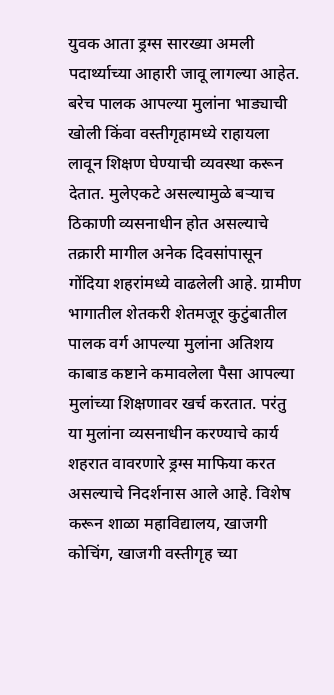युवक आता ड्रग्स सारख्या अमली पदार्थ्याच्या आहारी जावू लागल्या आहेत. बरेच पालक आपल्या मुलांना भाड्याची खोली किंवा वस्तीगृहामध्ये राहायला लावून शिक्षण घेण्याची व्यवस्था करून देतात. मुलेएकटे असल्यामुळे बऱ्याच ठिकाणी व्यसनाधीन होत असल्याचे तक्रारी मागील अनेक दिवसांपासून गोंदिया शहरांमध्ये वाढलेली आहे. ग्रामीण भागातील शेतकरी शेतमजूर कुटुंबातील पालक वर्ग आपल्या मुलांना अतिशय काबाड कष्टाने कमावलेला पैसा आपल्या मुलांच्या शिक्षणावर खर्च करतात. परंतु या मुलांना व्यसनाधीन करण्याचे कार्य शहरात वावरणारे ड्रग्स माफिया करत असल्याचे निदर्शनास आले आहे. विशेष करून शाळा महाविद्यालय, खाजगी कोचिंग, खाजगी वस्तीगृह च्या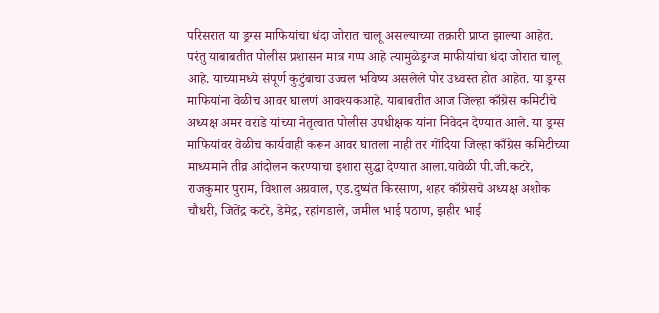परिसरात या ड्रग्स माफियांचा धंदा जोरात चालू असल्याच्या तक्रारी प्राप्त झाल्या आहेत. परंतु याबाबतीत पोलीस प्रशासन मात्र गप्प आहे त्यामुळेड्रग्ज माफीयांचा धंदा जोरात चालू आहे. याच्यामध्ये संपूर्ण कुटुंबाचा उज्वल भविष्य असलेले पोर उध्वस्त होत आहेत. या ड्रग्स माफियांना वेळीच आवर घालणं आवश्यकआहे. याबाबतीत आज जिल्हा काँग्रेस कमिटीचे अध्यक्ष अमर वराडे यांच्या नेतृत्वात पोलीस उपधीक्षक यांना निवेदन देण्यात आले. या ड्रग्स माफियांवर वेळीच कार्यवाही करून आवर घातला नाही तर गोंदिया जिल्हा काँग्रेस कमिटीच्या माध्यमाने तीव्र आंदोलन करण्याचा इशारा सुद्धा देण्यात आला.यावेळी पी.जी.कटरे, राजकुमार पुराम, विशाल अग्रवाल, एड.दुष्यंत किरसाण, शहर काँग्रेसचे अध्यक्ष अशोक चौधरी, जितेंद्र कटरे, डेमेद्र, रहांगडाले, जमील भाई पठाण, झहीर भाई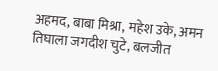अहमद, बाबा मिश्रा, महेश उके, अमन तिघाला जगदीश चुटे, बलजीत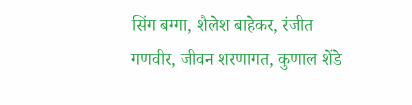सिंग बग्गा, शैलेश बाहेकर, रंजीत गणवीर, जीवन शरणागत, कुणाल शेंडे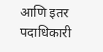आणि इतर पदाधिकारी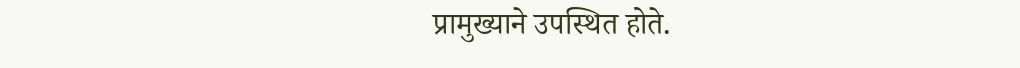प्रामुख्याने उपस्थित होते.